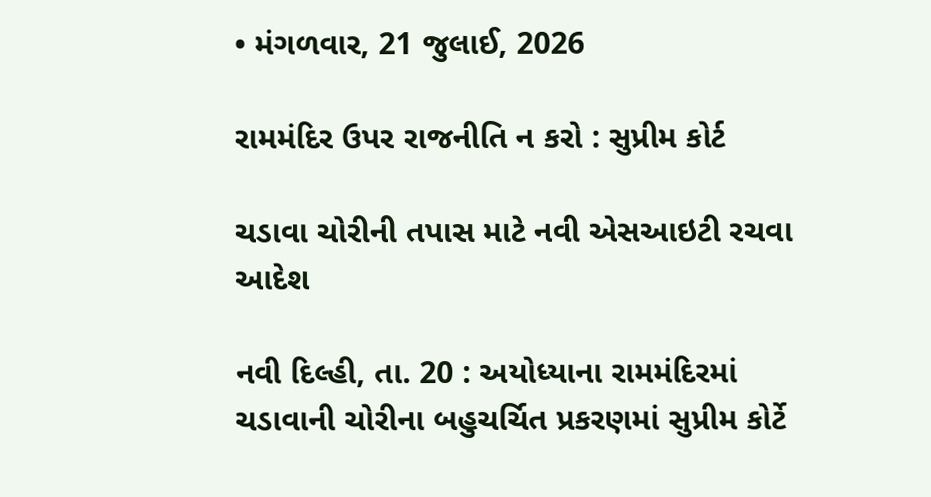• મંગળવાર, 21 જુલાઈ, 2026

રામમંદિર ઉપર રાજનીતિ ન કરો : સુપ્રીમ કોર્ટ

ચડાવા ચોરીની તપાસ માટે નવી એસઆઇટી રચવા આદેશ

નવી દિલ્હી, તા. 20 : અયોધ્યાના રામમંદિરમાં ચડાવાની ચોરીના બહુચર્ચિત પ્રકરણમાં સુપ્રીમ કોર્ટે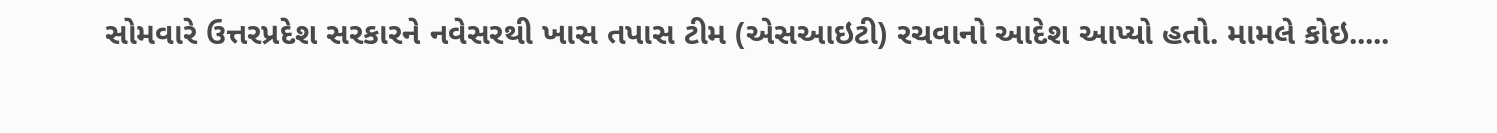સોમવારે ઉત્તરપ્રદેશ સરકારને નવેસરથી ખાસ તપાસ ટીમ (એસઆઇટી) રચવાનો આદેશ આપ્યો હતો. મામલે કોઇ.....